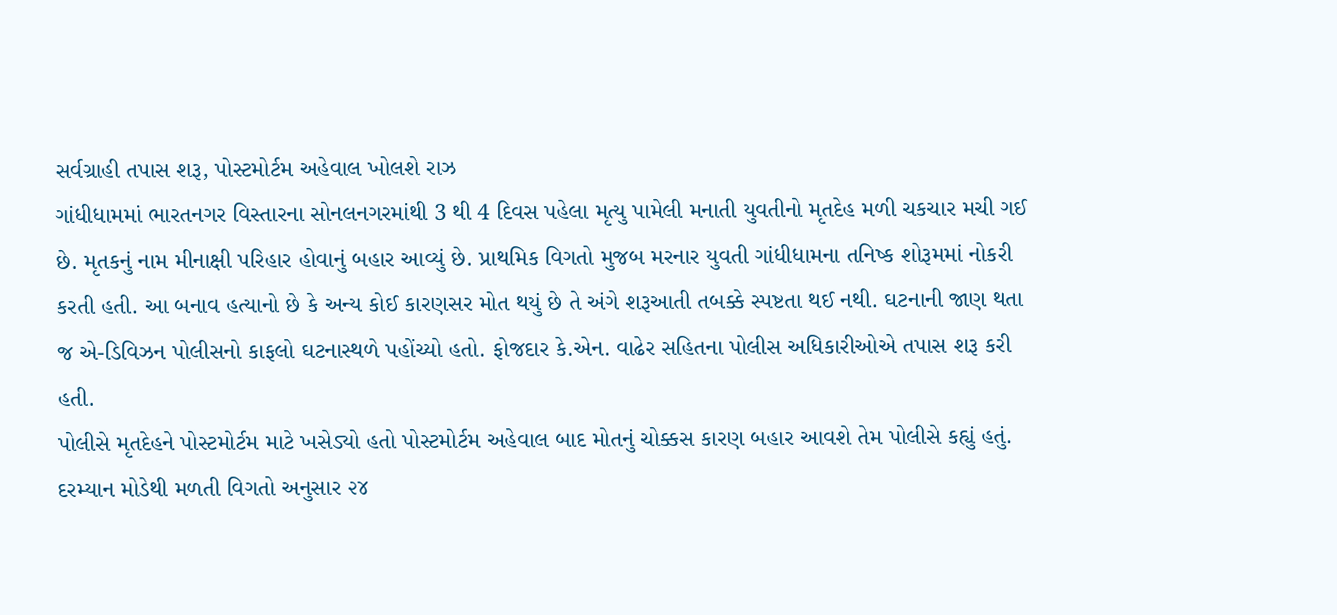સર્વગ્રાહી તપાસ શરૂ, પોસ્ટમોર્ટમ અહેવાલ ખોલશે રાઝ
ગાંધીધામમાં ભારતનગર વિસ્તારના સોનલનગરમાંથી 3 થી 4 દિવસ પહેલા મૃત્યુ પામેલી મનાતી યુવતીનો મૃતદેહ મળી ચકચાર મચી ગઈ છે. મૃતકનું નામ મીનાક્ષી પરિહાર હોવાનું બહાર આવ્યું છે. પ્રાથમિક વિગતો મુજબ મરનાર યુવતી ગાંધીધામના તનિષ્ક શોરૂમમાં નોકરી કરતી હતી. આ બનાવ હત્યાનો છે કે અન્ય કોઈ કારણસર મોત થયું છે તે અંગે શરૂઆતી તબક્કે સ્પષ્ટતા થઈ નથી. ઘટનાની જાણ થતા જ એ-ડિવિઝન પોલીસનો કાફલો ઘટનાસ્થળે પહોંચ્યો હતો. ફોજદાર કે.એન. વાઢેર સહિતના પોલીસ અધિકારીઓએ તપાસ શરૂ કરી હતી.
પોલીસે મૃતદેહને પોસ્ટમોર્ટમ માટે ખસેડ્યો હતો પોસ્ટમોર્ટમ અહેવાલ બાદ મોતનું ચોક્કસ કારણ બહાર આવશે તેમ પોલીસે કહ્યું હતું. દરમ્યાન મોડેથી મળતી વિગતો અનુસાર ૨૪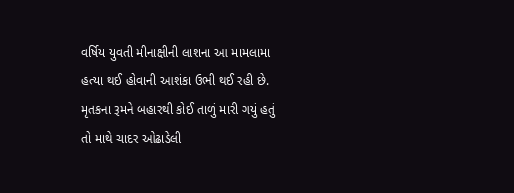વર્ષિય યુવતી મીનાક્ષીની લાશના આ મામલામા હત્યા થઈ હોવાની આશંકા ઉભી થઈ રહી છે. મૃતકના રૂમને બહારથી કોઈ તાળું મારી ગયું હતું તો માથે ચાદર ઓઢાડેલી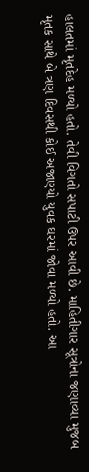હાલતમાં મૃતદેહ મળ્યો હતો. તેવી વિગતો સપાટી ઉપર આવી છે. માહિતીગાર સૂત્રોના જણાવ્યા મુજબ મૃતક સાથે બે ત્રણ દિવસથી કોઈ અજાણ્યો યુવક ઘરમાં જોવા મળ્યો હતો. આ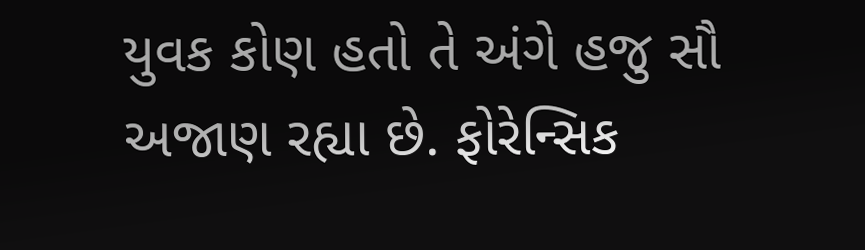યુવક કોણ હતો તે અંગે હજુ સૌ અજાણ રહ્યા છે. ફોરેન્સિક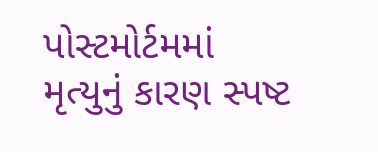પોસ્ટમોર્ટમમાં મૃત્યુનું કારણ સ્પષ્ટ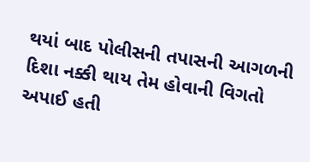થયાં બાદ પોલીસની તપાસની આગળની દિશા નક્કી થાય તેમ હોવાની વિગતો અપાઈ હતી